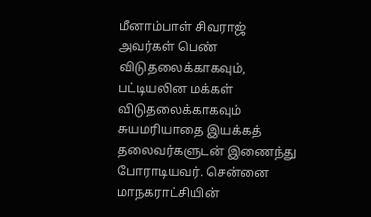மீனாம்பாள் சிவராஜ் அவர்கள் பெண் விடுதலைக்காகவும், பட்டியலின மக்கள் விடுதலைக்காகவும் சுயமரியாதை இயக்கத் தலைவர்களுடன் இணைந்து போராடியவர். சென்னை மாநகராட்சியின்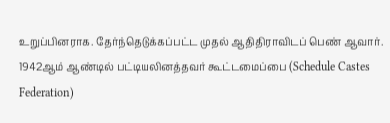உறுப்பினராக. தேர்ந்தெடுக்கப்பட்ட முதல் ஆதிதிராவிடப் பெண் ஆவார். 1942ஆம் ஆண்டில் பட்டியலினத்தவர் கூட்டமைப்பை (Schedule Castes Federation)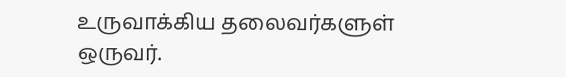உருவாக்கிய தலைவர்களுள் ஒருவர்.